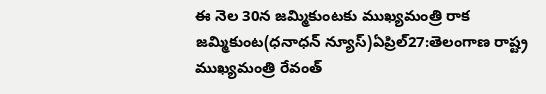ఈ నెల 30న జమ్మికుంటకు ముఖ్యమంత్రి రాక
జమ్మికుంట(ధనాధన్ న్యూస్)ఏప్రిల్27:తెలంగాణ రాష్ట్ర ముఖ్యమంత్రి రేవంత్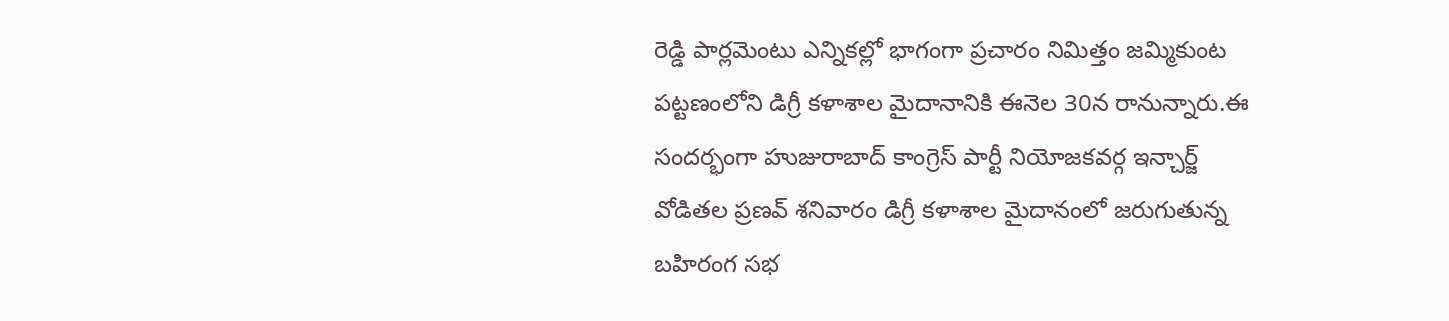రెడ్డి పార్లమెంటు ఎన్నికల్లో భాగంగా ప్రచారం నిమిత్తం జమ్మికుంట పట్టణంలోని డిగ్రీ కళాశాల మైదానానికి ఈనెల 30న రానున్నారు.ఈ సందర్భంగా హుజురాబాద్ కాంగ్రెస్ పార్టీ నియోజకవర్గ ఇన్చార్జ్ వోడితల ప్రణవ్ శనివారం డిగ్రీ కళాశాల మైదానంలో జరుగుతున్న బహిరంగ సభ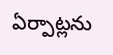ఏర్పాట్లను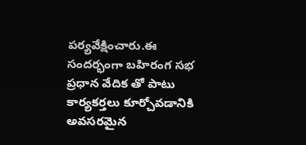పర్యవేక్షించారు.ఈ సందర్భంగా బహిరంగ సభ ప్రధాన వేదిక తో పాటు కార్యకర్తలు కూర్చోవడానికి అవసరమైన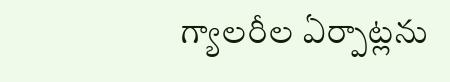గ్యాలరీల ఏర్పాట్లను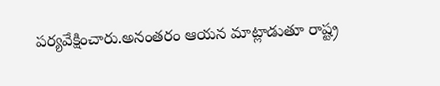పర్యవేక్షించారు.అనంతరం ఆయన మాట్లాడుతూ రాష్ట్ర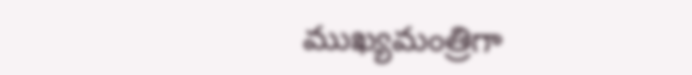ముఖ్యమంత్రిగా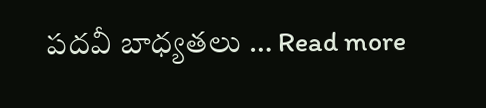పదవీ బాధ్యతలు … Read more